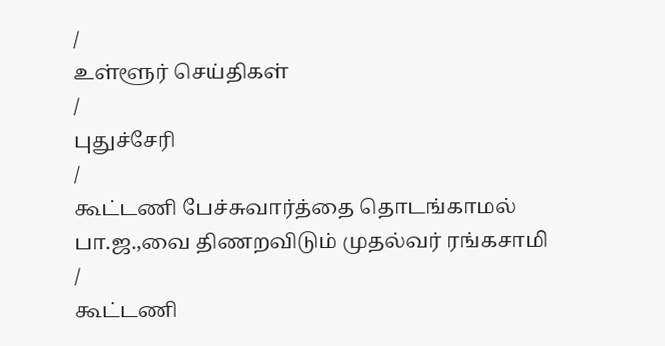/
உள்ளூர் செய்திகள்
/
புதுச்சேரி
/
கூட்டணி பேச்சுவார்த்தை தொடங்காமல் பா.ஜ.,வை திணறவிடும் முதல்வர் ரங்கசாமி
/
கூட்டணி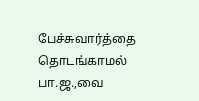பேச்சுவார்த்தை தொடங்காமல் பா.ஜ.,வை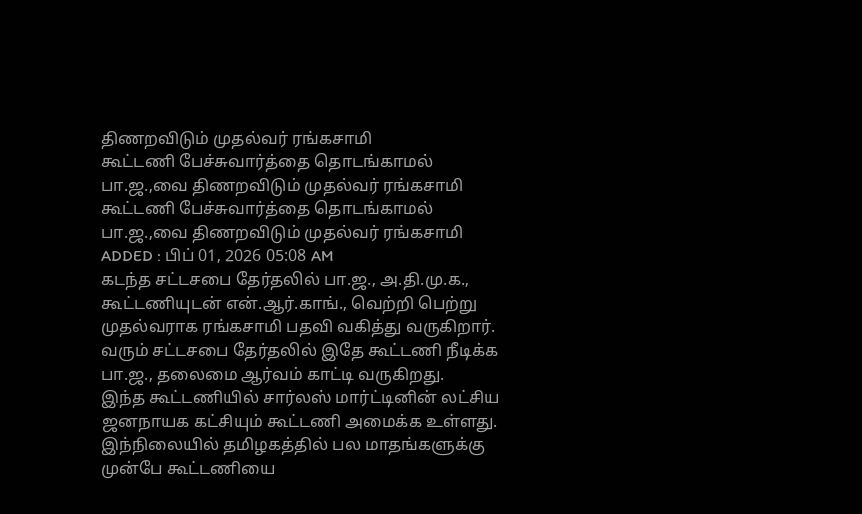திணறவிடும் முதல்வர் ரங்கசாமி
கூட்டணி பேச்சுவார்த்தை தொடங்காமல் பா.ஜ.,வை திணறவிடும் முதல்வர் ரங்கசாமி
கூட்டணி பேச்சுவார்த்தை தொடங்காமல் பா.ஜ.,வை திணறவிடும் முதல்வர் ரங்கசாமி
ADDED : பிப் 01, 2026 05:08 AM
கடந்த சட்டசபை தேர்தலில் பா.ஜ., அ.தி.மு.க., கூட்டணியுடன் என்.ஆர்.காங்., வெற்றி பெற்று முதல்வராக ரங்கசாமி பதவி வகித்து வருகிறார். வரும் சட்டசபை தேர்தலில் இதே கூட்டணி நீடிக்க பா.ஜ., தலைமை ஆர்வம் காட்டி வருகிறது.
இந்த கூட்டணியில் சார்லஸ் மார்ட்டினின் லட்சிய ஜனநாயக கட்சியும் கூட்டணி அமைக்க உள்ளது. இந்நிலையில் தமிழகத்தில் பல மாதங்களுக்கு முன்பே கூட்டணியை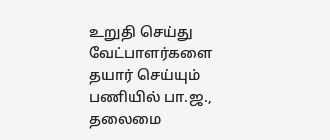உறுதி செய்து வேட்பாளர்களை தயார் செய்யும் பணியில் பா.ஜ., தலைமை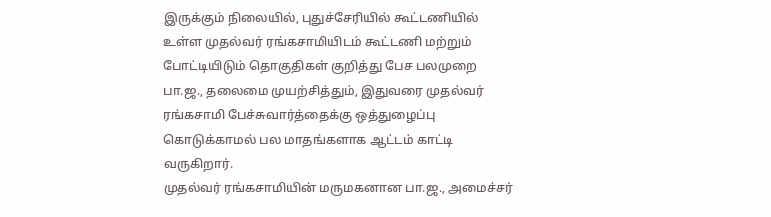இருக்கும் நிலையில், புதுச்சேரியில் கூட்டணியில் உள்ள முதல்வர் ரங்கசாமியிடம் கூட்டணி மற்றும் போட்டியிடும் தொகுதிகள் குறித்து பேச பலமுறை பா.ஜ., தலைமை முயற்சித்தும், இதுவரை முதல்வர் ரங்கசாமி பேச்சுவார்த்தைக்கு ஒத்துழைப்பு கொடுக்காமல் பல மாதங்களாக ஆட்டம் காட்டி வருகிறார்.
முதல்வர் ரங்கசாமியின் மருமகனான பா.ஜ., அமைச்சர்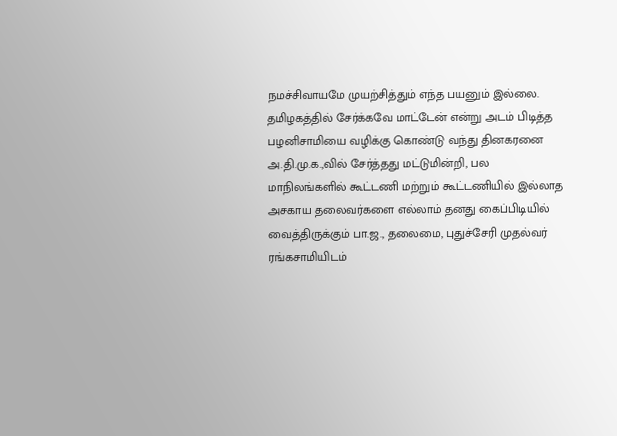நமச்சிவாயமே முயற்சித்தும் எந்த பயனும் இல்லை.
தமிழகத்தில் சேர்க்கவே மாட்டேன் என்று அடம் பிடித்த பழனிசாமியை வழிக்கு கொண்டு வந்து தினகரனை அ.தி.மு.க.,வில் சேர்த்தது மட்டுமின்றி, பல மாநிலங்களில் கூட்டணி மற்றும் கூட்டணியில் இல்லாத அசகாய தலைவர்களை எல்லாம் தனது கைப்பிடியில் வைத்திருக்கும் பா.ஜ., தலைமை, புதுச்சேரி முதல்வர் ரங்கசாமியிடம்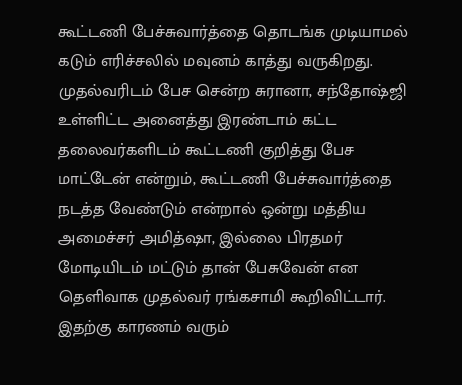கூட்டணி பேச்சுவார்த்தை தொடங்க முடியாமல் கடும் எரிச்சலில் மவுனம் காத்து வருகிறது.
முதல்வரிடம் பேச சென்ற சுரானா, சந்தோஷ்ஜி உள்ளிட்ட அனைத்து இரண்டாம் கட்ட தலைவர்களிடம் கூட்டணி குறித்து பேச மாட்டேன் என்றும், கூட்டணி பேச்சுவார்த்தை நடத்த வேண்டும் என்றால் ஒன்று மத்திய அமைச்சர் அமித்ஷா, இல்லை பிரதமர் மோடியிடம் மட்டும் தான் பேசுவேன் என தெளிவாக முதல்வர் ரங்கசாமி கூறிவிட்டார்.
இதற்கு காரணம் வரும்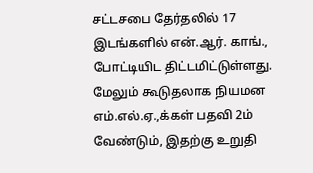சட்டசபை தேர்தலில் 17 இடங்களில் என்.ஆர். காங்., போட்டியிட திட்டமிட்டுள்ளது. மேலும் கூடுதலாக நியமன எம்.எல்.ஏ.,க்கள் பதவி 2ம் வேண்டும், இதற்கு உறுதி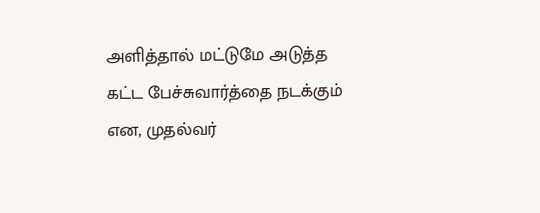அளித்தால் மட்டுமே அடுத்த கட்ட பேச்சுவார்த்தை நடக்கும் என, முதல்வர்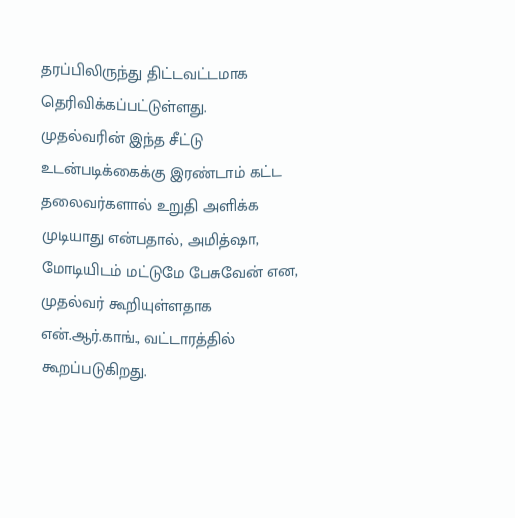தரப்பிலிருந்து திட்டவட்டமாக தெரிவிக்கப்பட்டுள்ளது.
முதல்வரின் இந்த சீட்டு உடன்படிக்கைக்கு இரண்டாம் கட்ட தலைவர்களால் உறுதி அளிக்க முடியாது என்பதால், அமித்ஷா, மோடியிடம் மட்டுமே பேசுவேன் என, முதல்வர் கூறியுள்ளதாக என்.ஆர்.காங்., வட்டாரத்தில் கூறப்படுகிறது.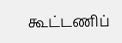கூட்டணிப்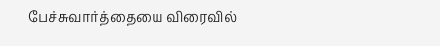பேச்சுவார்த்தையை விரைவில்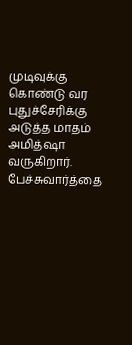முடிவுக்கு கொண்டு வர புதுச்சேரிக்கு அடுத்த மாதம் அமித்ஷா வருகிறார்.
பேச்சுவார்த்தை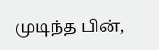முடிந்த பின்,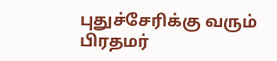புதுச்சேரிக்கு வரும் பிரதமர்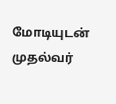மோடியுடன் முதல்வர்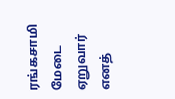ரங்கசாமி மேடை ஏறுவார் எனத்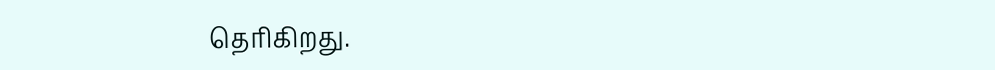தெரிகிறது.